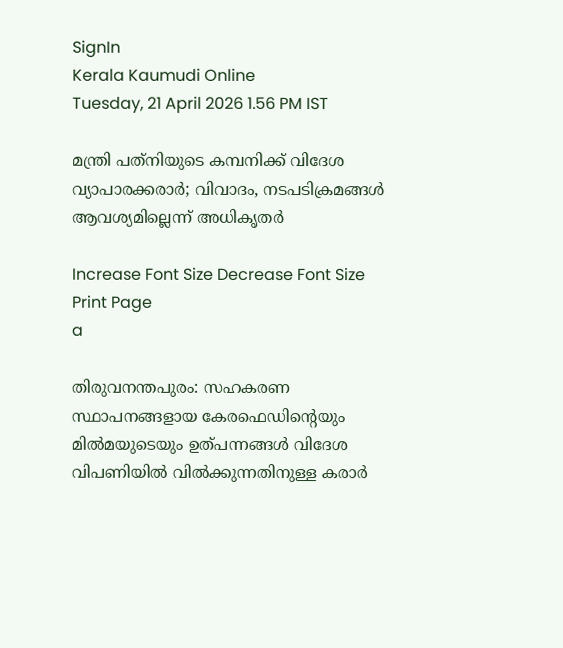SignIn
Kerala Kaumudi Online
Tuesday, 21 April 2026 1.56 PM IST

മന്ത്രി പത്‌നിയുടെ കമ്പനിക്ക് വിദേശ വ്യാപാരക്കരാർ; വിവാദം, നടപടിക്രമങ്ങൾ ആവശ്യമില്ലെന്ന് അധികൃതർ

Increase Font Size Decrease Font Size Print Page
a

തിരുവനന്തപുരം: സഹകരണ സ്ഥാപനങ്ങളായ കേരഫെഡിന്റെയും മിൽമയുടെയും ഉത്പന്നങ്ങൾ വിദേശ വിപണിയിൽ വിൽക്കുന്നതിനുള്ള കരാർ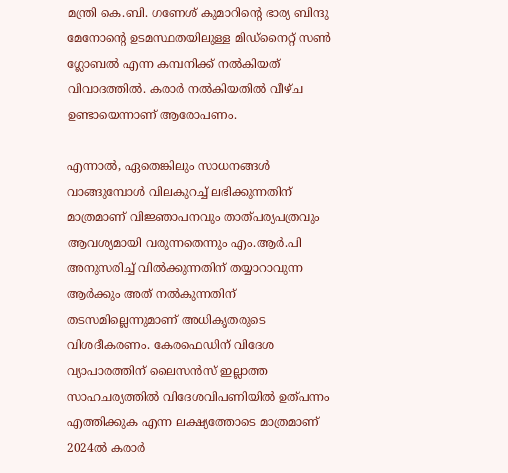മന്ത്രി കെ.ബി. ഗണേശ് കുമാറിന്റെ ഭാര്യ ബിന്ദു മേനോന്റെ ഉടമസ്ഥതയിലുള്ള മിഡ്‌നൈറ്റ് സൺ ഗ്ലോബൽ എന്ന കമ്പനിക്ക് നൽകിയത് വിവാദത്തിൽ. കരാർ നൽകിയതിൽ വീഴ്ച ഉണ്ടായെന്നാണ് ആരോപണം.

എന്നാൽ, ഏതെങ്കിലും സാധനങ്ങൾ വാങ്ങുമ്പോൾ വിലകുറച്ച് ലഭിക്കുന്നതിന് മാത്രമാണ് വിജ്ഞാപനവും താത്പര്യപത്രവും ആവശ്യമായി വരുന്നതെന്നും എം.ആർ.പി അനുസരിച്ച് വിൽക്കുന്നതിന് തയ്യാറാവുന്ന ആർക്കും അത് നൽകുന്നതിന് തടസമില്ലെന്നുമാണ് അധികൃതരുടെ വിശദീകരണം. കേരഫെഡിന് വിദേശ വ്യാപാരത്തിന് ലൈസൻസ് ഇല്ലാത്ത സാഹചര്യത്തിൽ വിദേശവിപണിയിൽ ഉത്പന്നം എത്തിക്കുക എന്ന ലക്ഷ്യത്തോടെ മാത്രമാണ് 2024ൽ കരാർ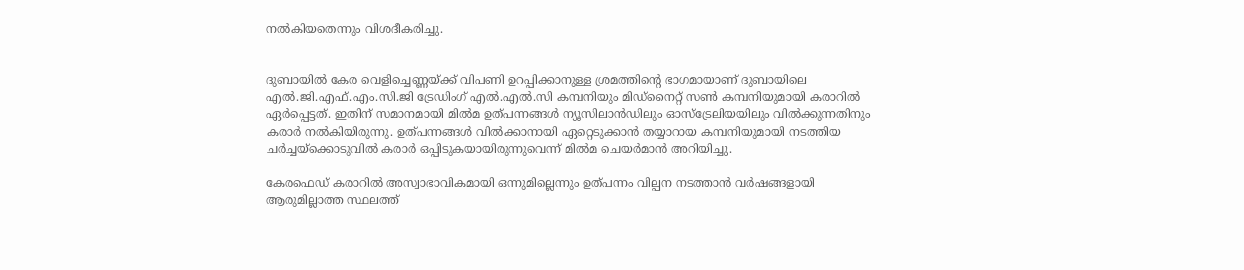നൽകിയതെന്നും വിശദീകരിച്ചു.


ദുബായിൽ കേര വെളിച്ചെണ്ണയ്ക്ക് വിപണി ഉറപ്പിക്കാനുള്ള ശ്രമത്തിന്റെ ഭാഗമായാണ് ദുബായിലെ എൽ.ജി.എഫ്.എം.സി.ജി ട്രേഡിംഗ് എൽ.എൽ.സി കമ്പനിയും മിഡ്‌നൈറ്റ് സൺ കമ്പനിയുമായി കരാറിൽ ഏർപ്പെട്ടത്. ഇതിന് സമാനമായി മിൽമ ഉത്പന്നങ്ങൾ ന്യൂസിലാൻഡിലും ഓസ്‌ട്രേലിയയിലും വിൽക്കുന്നതിനും കരാർ നൽകിയിരുന്നു. ഉത്പന്നങ്ങൾ വിൽക്കാനായി ഏറ്റെടുക്കാൻ തയ്യാറായ കമ്പനിയുമായി നടത്തിയ ചർച്ചയ്ക്കൊടുവിൽ കരാർ ഒപ്പിടുകയായിരുന്നുവെന്ന് മിൽമ ചെയർമാൻ അറിയിച്ചു.

കേരഫെഡ് കരാറിൽ അസ്വാഭാവികമായി ഒന്നുമില്ലെന്നും ഉത്പന്നം വില്പന നടത്താൻ വർഷങ്ങളായി ആരുമില്ലാത്ത സ്ഥലത്ത്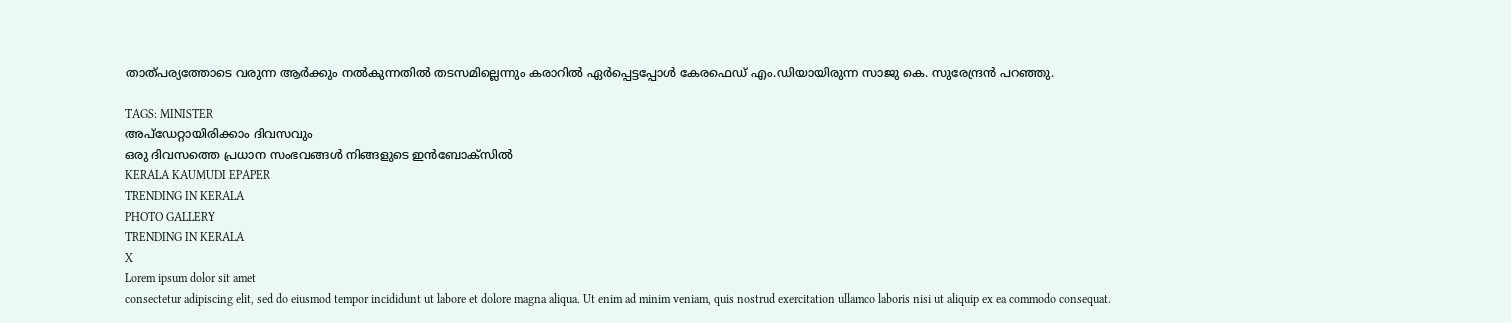താത്പര്യത്തോടെ വരുന്ന ആർക്കും നൽകുന്നതിൽ തടസമില്ലെന്നും കരാറിൽ ഏർപ്പെട്ടപ്പോൾ കേരഫെഡ് എം.ഡിയായിരുന്ന സാജു കെ. സുരേന്ദ്രൻ പറഞ്ഞു.

TAGS: MINISTER
അപ്ഡേറ്റായിരിക്കാം ദിവസവും
ഒരു ദിവസത്തെ പ്രധാന സംഭവങ്ങൾ നിങ്ങളുടെ ഇൻബോക്സിൽ
KERALA KAUMUDI EPAPER
TRENDING IN KERALA
PHOTO GALLERY
TRENDING IN KERALA
X
Lorem ipsum dolor sit amet
consectetur adipiscing elit, sed do eiusmod tempor incididunt ut labore et dolore magna aliqua. Ut enim ad minim veniam, quis nostrud exercitation ullamco laboris nisi ut aliquip ex ea commodo consequat.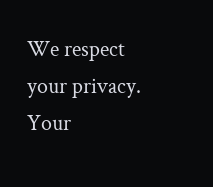We respect your privacy. Your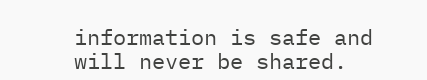information is safe and will never be shared.